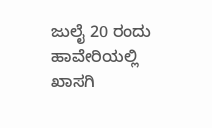ಜುಲೈ 20 ರಂದು ಹಾವೇರಿಯಲ್ಲಿ ಖಾಸಗಿ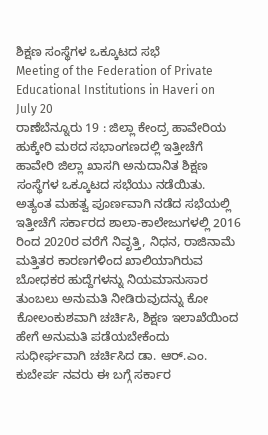ಶಿಕ್ಷಣ ಸಂಸ್ಥೆಗಳ ಒಕ್ಕೂಟದ ಸಭೆ
Meeting of the Federation of Private Educational Institutions in Haveri on July 20
ರಾಣೆಬೆನ್ನೂರು 19 : ಜಿಲ್ಲಾ ಕೇಂದ್ರ ಹಾವೇರಿಯ ಹುಕ್ಕೇರಿ ಮಠದ ಸಭಾಂಗಣದಲ್ಲಿ ಇತ್ತೀಚೆಗೆ ಹಾವೇರಿ ಜಿಲ್ಲಾ ಖಾಸಗಿ ಅನುದಾನಿತ ಶಿಕ್ಷಣ ಸಂಸ್ಥೆಗಳ ಒಕ್ಕೂಟದ ಸಭೆಯು ನಡೆಯಿತು. ಅತ್ಯಂತ ಮಹತ್ವ ಪೂರ್ಣವಾಗಿ ನಡೆದ ಸಭೆಯಲ್ಲಿ ಇತ್ತೀಚೆಗೆ ಸರ್ಕಾರದ ಶಾಲಾ-ಕಾಲೇಜುಗಳಲ್ಲಿ 2016 ರಿಂದ 2020ರ ವರೆಗೆ ನಿವೃತ್ತಿ, ನಿಧನ, ರಾಜಿನಾಮೆ ಮತ್ತಿತರ ಕಾರಣಗಳಿಂದ ಖಾಲಿಯಾಗಿರುವ ಬೋಧಕರ ಹುದ್ದೆಗಳನ್ನು ನಿಯಮಾನುಸಾರ ತುಂಬಲು ಅನುಮತಿ ನೀಡಿರುವುದನ್ನು ಕೋ ಕೋಲಂಕುಶವಾಗಿ ಚರ್ಚಿಸಿ, ಶಿಕ್ಷಣ ಇಲಾಖೆಯಿಂದ ಹೇಗೆ ಅನುಮತಿ ಪಡೆಯಬೇಕೆಂದು ಸುಧೀರ್ಘವಾಗಿ ಚರ್ಚಿಸಿದ ಡಾ. ಆರ್.ಎಂ. ಕುಬೇರ್ಪ ನವರು ಈ ಬಗ್ಗೆ ಸರ್ಕಾರ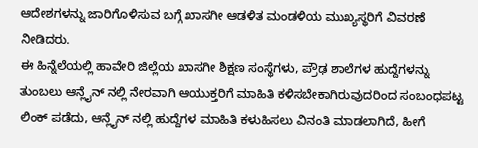ಆದೇಶಗಳನ್ನು ಜಾರಿಗೊಳಿಸುವ ಬಗ್ಗೆ ಖಾಸಗೀ ಆಡಳಿತ ಮಂಡಳಿಯ ಮುಖ್ಯಸ್ಥರಿಗೆ ವಿವರಣೆ ನೀಡಿದರು.
ಈ ಹಿನ್ನೆಲೆಯಲ್ಲಿ ಹಾವೇರಿ ಜಿಲ್ಲೆಯ ಖಾಸಗೀ ಶಿಕ್ಷಣ ಸಂಸ್ಥೆಗಳು, ಪ್ರೌಢ ಶಾಲೆಗಳ ಹುದ್ದೆಗಳನ್ನು ತುಂಬಲು ಆನ್ಲೈನ್ ನಲ್ಲಿ ನೇರವಾಗಿ ಆಯುಕ್ತರಿಗೆ ಮಾಹಿತಿ ಕಳಿಸಬೇಕಾಗಿರುವುದರಿಂದ ಸಂಬಂಧಪಟ್ಟ ಲಿಂಕ್ ಪಡೆದು, ಆನ್ಲೈನ್ ನಲ್ಲಿ ಹುದ್ದೆಗಳ ಮಾಹಿತಿ ಕಳುಹಿಸಲು ವಿನಂತಿ ಮಾಡಲಾಗಿದೆ, ಹೀಗೆ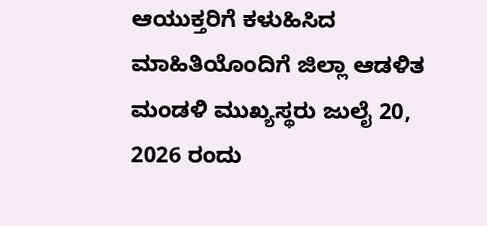ಆಯುಕ್ತರಿಗೆ ಕಳುಹಿಸಿದ ಮಾಹಿತಿಯೊಂದಿಗೆ ಜಿಲ್ಲಾ ಆಡಳಿತ ಮಂಡಳಿ ಮುಖ್ಯಸ್ಥರು ಜುಲೈ 20, 2026 ರಂದು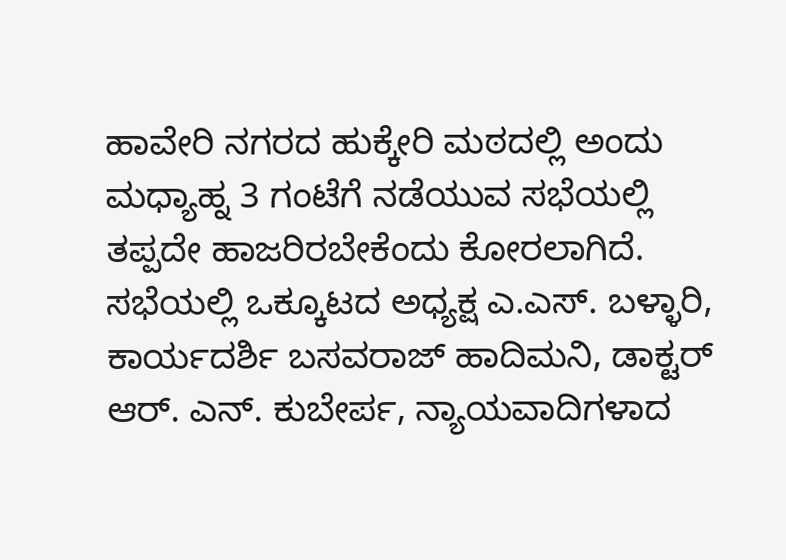ಹಾವೇರಿ ನಗರದ ಹುಕ್ಕೇರಿ ಮಠದಲ್ಲಿ ಅಂದು ಮಧ್ಯಾಹ್ನ 3 ಗಂಟೆಗೆ ನಡೆಯುವ ಸಭೆಯಲ್ಲಿ ತಪ್ಪದೇ ಹಾಜರಿರಬೇಕೆಂದು ಕೋರಲಾಗಿದೆ.
ಸಭೆಯಲ್ಲಿ ಒಕ್ಕೂಟದ ಅಧ್ಯಕ್ಷ ಎ.ಎಸ್. ಬಳ್ಳಾರಿ, ಕಾರ್ಯದರ್ಶಿ ಬಸವರಾಜ್ ಹಾದಿಮನಿ, ಡಾಕ್ಟರ್ ಆರ್. ಎನ್. ಕುಬೇರ್ಪ, ನ್ಯಾಯವಾದಿಗಳಾದ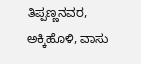ತಿಪ್ಪಣ್ಣನವರ, ಅಕ್ಕಿಹೊಳಿ, ವಾಸು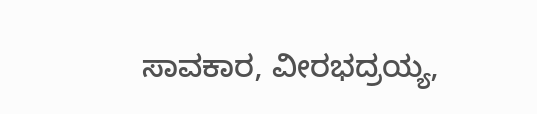ಸಾವಕಾರ, ವೀರಭದ್ರಯ್ಯ,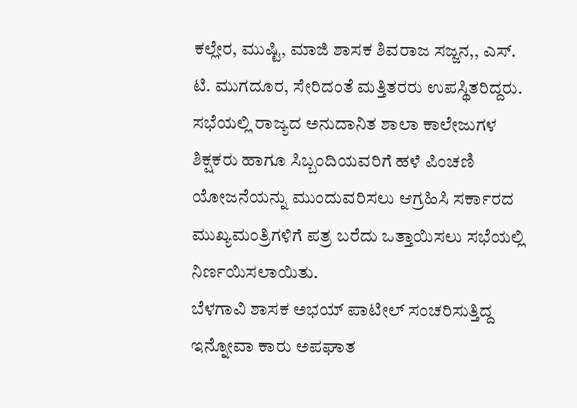ಕಲ್ಲೇರ, ಮುಷ್ಟಿ, ಮಾಜಿ ಶಾಸಕ ಶಿವರಾಜ ಸಜ್ಜನ,, ಎಸ್. ಟಿ. ಮುಗದೂರ, ಸೇರಿದಂತೆ ಮತ್ತಿತರರು ಉಪಸ್ಥಿತರಿದ್ದರು. ಸಭೆಯಲ್ಲಿ ರಾಜ್ಯದ ಅನುದಾನಿತ ಶಾಲಾ ಕಾಲೇಜುಗಳ ಶಿಕ್ಷಕರು ಹಾಗೂ ಸಿಬ್ಬಂದಿಯವರಿಗೆ ಹಳೆ ಪಿಂಚಣಿ ಯೋಜನೆಯನ್ನು ಮುಂದುವರಿಸಲು ಆಗ್ರಹಿಸಿ ಸರ್ಕಾರದ ಮುಖ್ಯಮಂತ್ರಿಗಳಿಗೆ ಪತ್ರ ಬರೆದು ಒತ್ತಾಯಿಸಲು ಸಭೆಯಲ್ಲಿ ನಿರ್ಣಯಿಸಲಾಯಿತು.
ಬೆಳಗಾವಿ ಶಾಸಕ ಅಭಯ್ ಪಾಟೀಲ್ ಸಂಚರಿಸುತ್ತಿದ್ದ ಇನ್ನೋವಾ ಕಾರು ಅಪಘಾತ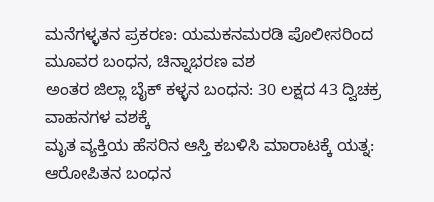ಮನೆಗಳ್ಳತನ ಪ್ರಕರಣ: ಯಮಕನಮರಡಿ ಪೊಲೀಸರಿಂದ ಮೂವರ ಬಂಧನ, ಚಿನ್ನಾಭರಣ ವಶ
ಅಂತರ ಜಿಲ್ಲಾ ಬೈಕ್ ಕಳ್ಳನ ಬಂಧನ: 30 ಲಕ್ಷದ 43 ದ್ವಿಚಕ್ರ ವಾಹನಗಳ ವಶಕ್ಕೆ
ಮೃತ ವ್ಯಕ್ತಿಯ ಹೆಸರಿನ ಆಸ್ತಿ ಕಬಳಿಸಿ ಮಾರಾಟಕ್ಕೆ ಯತ್ನ: ಆರೋಪಿತನ ಬಂಧನ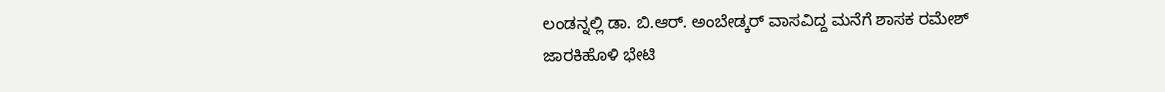ಲಂಡನ್ನಲ್ಲಿ ಡಾ. ಬಿ.ಆರ್. ಅಂಬೇಡ್ಕರ್ ವಾಸವಿದ್ದ ಮನೆಗೆ ಶಾಸಕ ರಮೇಶ್ ಜಾರಕಿಹೊಳಿ ಭೇಟಿ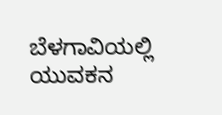ಬೆಳಗಾವಿಯಲ್ಲಿ ಯುವಕನ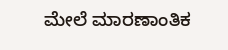ಮೇಲೆ ಮಾರಣಾಂತಿಕ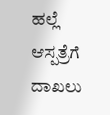ಹಲ್ಲೆ ಆಸ್ಪತ್ರೆಗೆ ದಾಖಲು